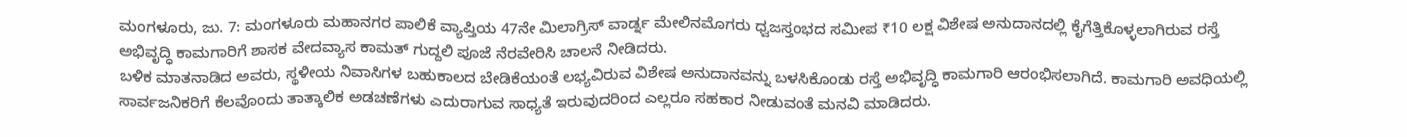ಮಂಗಳೂರು, ಜು. 7: ಮಂಗಳೂರು ಮಹಾನಗರ ಪಾಲಿಕೆ ವ್ಯಾಪ್ತಿಯ 47ನೇ ಮಿಲಾಗ್ರಿಸ್ ವಾರ್ಡ್ನ ಮೇಲಿನಮೊಗರು ಧ್ವಜಸ್ತಂಭದ ಸಮೀಪ ₹10 ಲಕ್ಷ ವಿಶೇಷ ಅನುದಾನದಲ್ಲಿ ಕೈಗೆತ್ತಿಕೊಳ್ಳಲಾಗಿರುವ ರಸ್ತೆ ಅಭಿವೃದ್ಧಿ ಕಾಮಗಾರಿಗೆ ಶಾಸಕ ವೇದವ್ಯಾಸ ಕಾಮತ್ ಗುದ್ದಲಿ ಪೂಜೆ ನೆರವೇರಿಸಿ ಚಾಲನೆ ನೀಡಿದರು.
ಬಳಿಕ ಮಾತನಾಡಿದ ಅವರು, ಸ್ಥಳೀಯ ನಿವಾಸಿಗಳ ಬಹುಕಾಲದ ಬೇಡಿಕೆಯಂತೆ ಲಭ್ಯವಿರುವ ವಿಶೇಷ ಅನುದಾನವನ್ನು ಬಳಸಿಕೊಂಡು ರಸ್ತೆ ಅಭಿವೃದ್ಧಿ ಕಾಮಗಾರಿ ಆರಂಭಿಸಲಾಗಿದೆ. ಕಾಮಗಾರಿ ಅವಧಿಯಲ್ಲಿ ಸಾರ್ವಜನಿಕರಿಗೆ ಕೆಲವೊಂದು ತಾತ್ಕಾಲಿಕ ಅಡಚಣೆಗಳು ಎದುರಾಗುವ ಸಾಧ್ಯತೆ ಇರುವುದರಿಂದ ಎಲ್ಲರೂ ಸಹಕಾರ ನೀಡುವಂತೆ ಮನವಿ ಮಾಡಿದರು.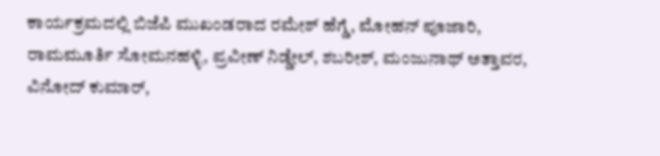ಕಾರ್ಯಕ್ರಮದಲ್ಲಿ ಬಿಜೆಪಿ ಮುಖಂಡರಾದ ರಮೇಶ್ ಹೆಗ್ಡೆ, ಮೋಹನ್ ಪೂಜಾರಿ, ರಾಮಮೂರ್ತಿ ಸೋಮನಹಳ್ಳಿ, ಪ್ರವೀಣ್ ನಿಡ್ಡೇಲ್, ಶಬರೀಶ್, ಮಂಜುನಾಥ್ ಅತ್ತಾವರ, ವಿನೋದ್ ಕುಮಾರ್,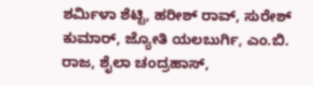ಶರ್ಮಿಳಾ ಶೆಟ್ಟಿ, ಹರೀಶ್ ರಾವ್, ಸುರೇಶ್ ಕುಮಾರ್, ಜ್ಯೋತಿ ಯಲಬುರ್ಗಿ, ಎಂ.ಬಿ. ರಾಜ, ಶೈಲಾ ಚಂದ್ರಹಾಸ್,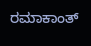ರಮಾಕಾಂತ್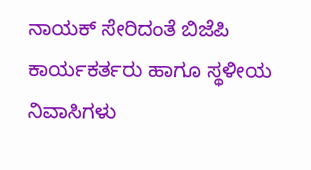ನಾಯಕ್ ಸೇರಿದಂತೆ ಬಿಜೆಪಿ ಕಾರ್ಯಕರ್ತರು ಹಾಗೂ ಸ್ಥಳೀಯ ನಿವಾಸಿಗಳು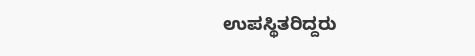ಉಪಸ್ಥಿತರಿದ್ದರು